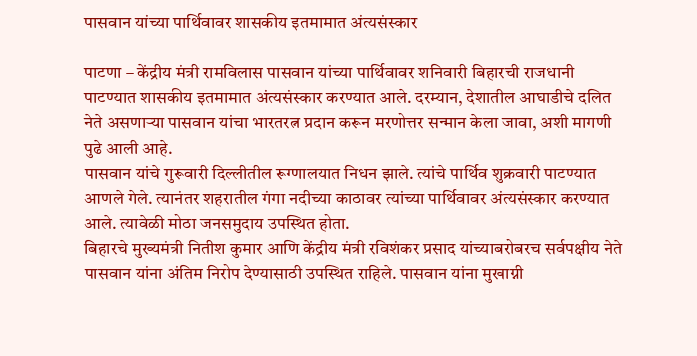पासवान यांच्या पार्थिवावर शासकीय इतमामात अंत्यसंस्कार

पाटणा – केंद्रीय मंत्री रामविलास पासवान यांच्या पार्थिवावर शनिवारी बिहारची राजधानी पाटण्यात शासकीय इतमामात अंत्यसंस्कार करण्यात आले. दरम्यान, देशातील आघाडीचे दलित नेते असणाऱ्या पासवान यांचा भारतरत्न प्रदान करून मरणोत्तर सन्मान केला जावा, अशी मागणी पुढे आली आहे.
पासवान यांचे गुरूवारी दिल्लीतील रूग्णालयात निधन झाले. त्यांचे पार्थिव शुक्रवारी पाटण्यात आणले गेले. त्यानंतर शहरातील गंगा नदीच्या काठावर त्यांच्या पार्थिवावर अंत्यसंस्कार करण्यात आले. त्यावेळी मोठा जनसमुदाय उपस्थित होता.
बिहारचे मुख्यमंत्री नितीश कुमार आणि केंद्रीय मंत्री रविशंकर प्रसाद यांच्याबरोबरच सर्वपक्षीय नेते पासवान यांना अंतिम निरोप देण्यासाठी उपस्थित राहिले. पासवान यांना मुखाग्नी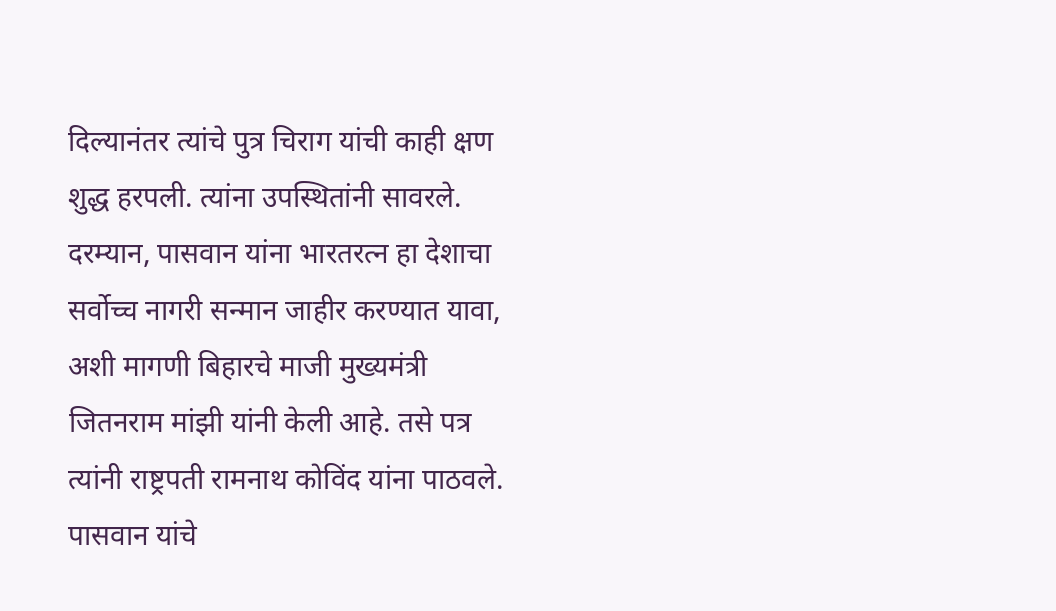दिल्यानंतर त्यांचे पुत्र चिराग यांची काही क्षण शुद्ध हरपली. त्यांना उपस्थितांनी सावरले.
दरम्यान, पासवान यांना भारतरत्न हा देशाचा सर्वोच्च नागरी सन्मान जाहीर करण्यात यावा, अशी मागणी बिहारचे माजी मुख्यमंत्री जितनराम मांझी यांनी केली आहे. तसे पत्र त्यांनी राष्ट्रपती रामनाथ कोविंद यांना पाठवले. पासवान यांचे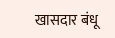खासदार बंधू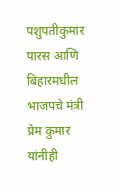पशुपतीकुमार पारस आणि बिहारमधील भाजपचे मंत्री प्रेम कुमार यांनीही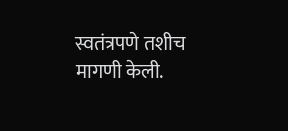स्वतंत्रपणे तशीच मागणी केली.